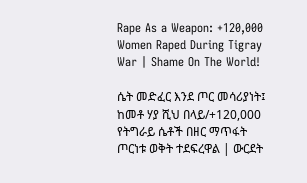Rape As a Weapon: +120,000 Women Raped During Tigray War | Shame On The World!

ሴት መድፈር እንደ ጦር መሳሪያነት፤ ከመቶ ሃያ ሺህ በላይ/+120,000 የትግራይ ሴቶች በዘር ማጥፋት ጦርነቱ ወቅት ተደፍረዋል | ውርደት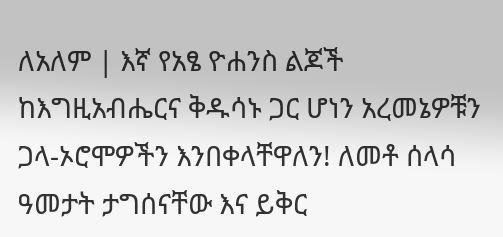ለአለም | እኛ የአፄ ዮሐንስ ልጆች ከእግዚአብሔርና ቅዱሳኑ ጋር ሆነን አረመኔዎቹን ጋላ-ኦሮሞዎችን እንበቀላቸዋለን! ለመቶ ሰላሳ ዓመታት ታግሰናቸው እና ይቅር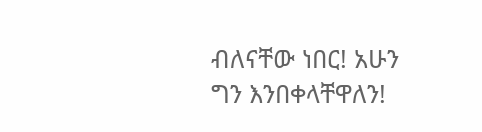ብለናቸው ነበር! አሁን ግን እንበቀላቸዋለን!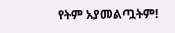የትም አያመልጧትም!